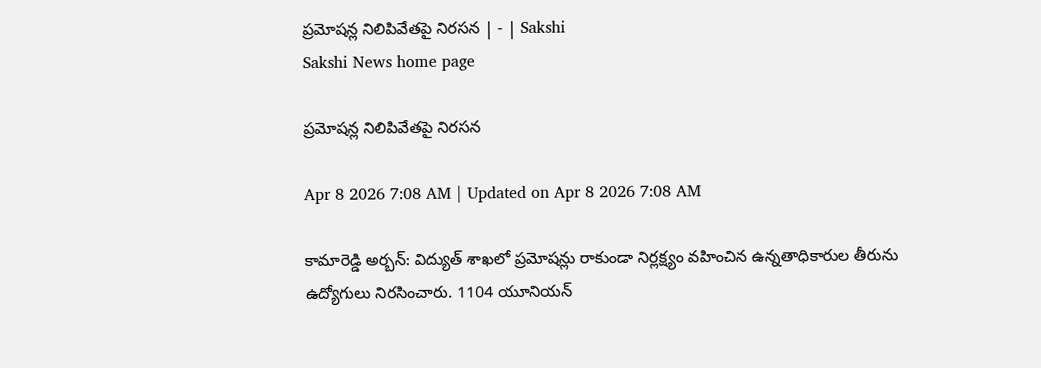ప్రమోషన్ల నిలిపివేతపై నిరసన | - | Sakshi
Sakshi News home page

ప్రమోషన్ల నిలిపివేతపై నిరసన

Apr 8 2026 7:08 AM | Updated on Apr 8 2026 7:08 AM

కామారెడ్డి అర్బన్‌: విద్యుత్‌ శాఖలో ప్రమోషన్లు రాకుండా నిర్లక్ష్యం వహించిన ఉన్నతాధికారుల తీరును ఉద్యోగులు నిరసించారు. 1104 యూనియన్‌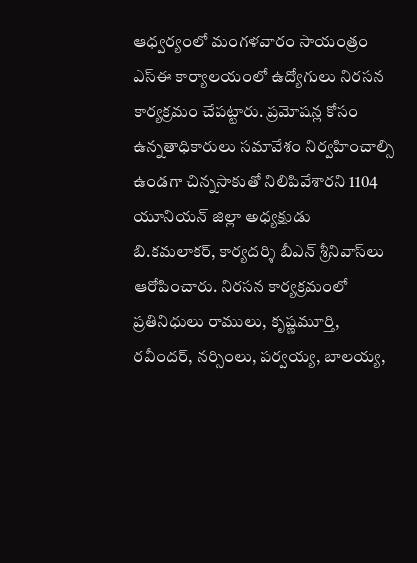ఆధ్వర్యంలో మంగళవారం సాయంత్రం ఎస్‌ఈ కార్యాలయంలో ఉద్యోగులు నిరసన కార్యక్రమం చేపట్టారు. ప్రమోషన్ల కోసం ఉన్నతాధికారులు సమావేశం నిర్వహించాల్సి ఉండగా చిన్నసాకుతో నిలిపివేశారని 1104 యూనియన్‌ జిల్లా అధ్యక్షుడు బి.కమలాకర్‌, కార్యదర్శి బీఎన్‌ శ్రీనివాస్‌లు ఆరోపించారు. నిరసన కార్యక్రమంలో ప్రతినిధులు రాములు, కృష్ణమూర్తి, రవీందర్‌, నర్సింలు, పర్వయ్య, బాలయ్య,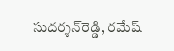సుదర్శన్‌రెడ్డి, రమేష్‌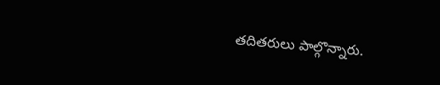తదితరులు పాల్గొన్నారు.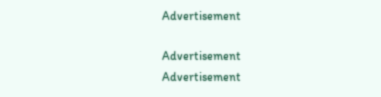Advertisement

Advertisement
Advertisement